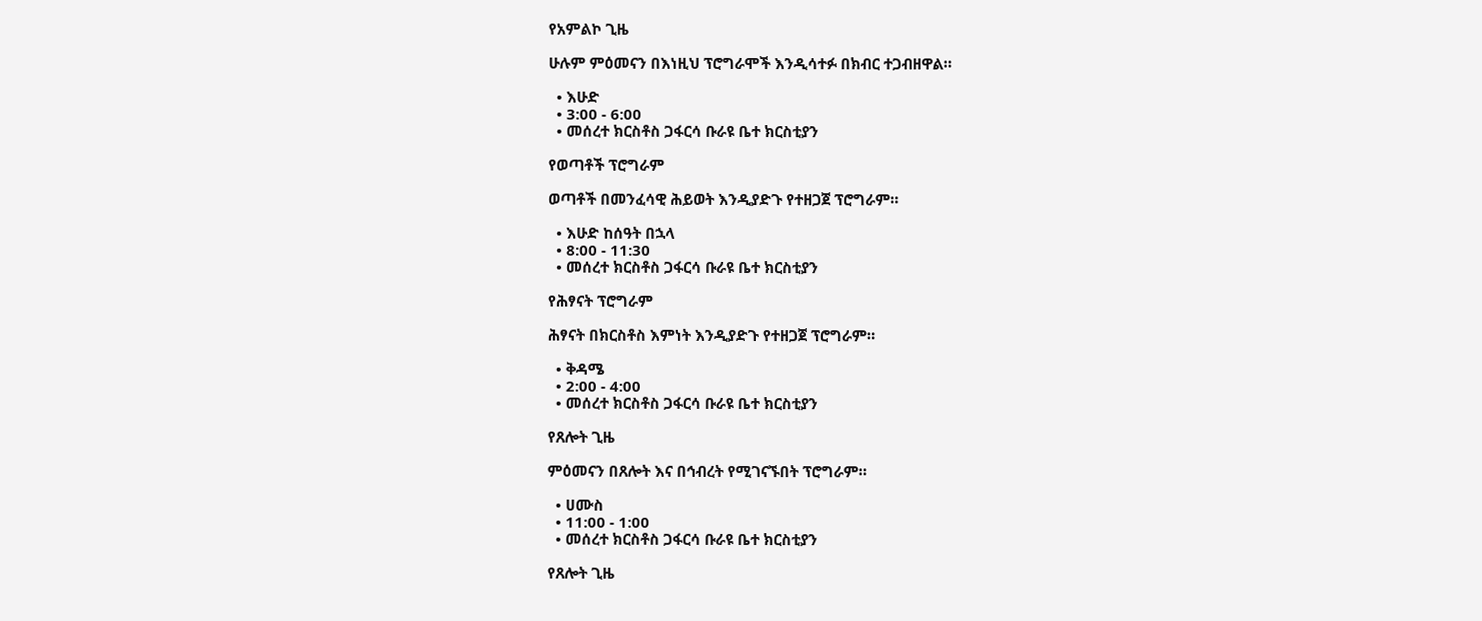የአምልኮ ጊዜ

ሁሉም ምዕመናን በእነዚህ ፕሮግራሞች እንዲሳተፉ በክብር ተጋብዘዋል።

  • እሁድ
  • 3:00 - 6:00
  • መሰረተ ክርስቶስ ጋፋርሳ ቡራዩ ቤተ ክርስቲያን

የወጣቶች ፕሮግራም

ወጣቶች በመንፈሳዊ ሕይወት እንዲያድጉ የተዘጋጀ ፕሮግራም።

  • እሁድ ከሰዓት በኋላ
  • 8:00 - 11:30
  • መሰረተ ክርስቶስ ጋፋርሳ ቡራዩ ቤተ ክርስቲያን

የሕፃናት ፕሮግራም

ሕፃናት በክርስቶስ እምነት እንዲያድጉ የተዘጋጀ ፕሮግራም።

  • ቅዳሜ
  • 2:00 - 4:00
  • መሰረተ ክርስቶስ ጋፋርሳ ቡራዩ ቤተ ክርስቲያን

የጸሎት ጊዜ

ምዕመናን በጸሎት እና በኅብረት የሚገናኙበት ፕሮግራም።

  • ሀሙስ
  • 11:00 - 1:00
  • መሰረተ ክርስቶስ ጋፋርሳ ቡራዩ ቤተ ክርስቲያን

የጸሎት ጊዜ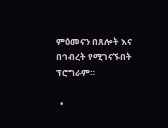ምዕመናን በጸሎት እና በኅብረት የሚገናኙበት ፕሮግራም።

  •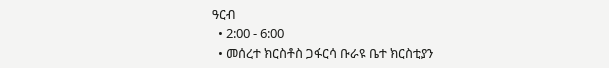ዓርብ
  • 2:00 - 6:00
  • መሰረተ ክርስቶስ ጋፋርሳ ቡራዩ ቤተ ክርስቲያን